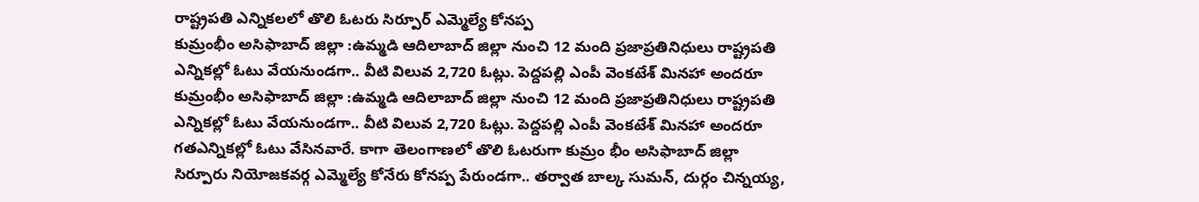రాష్ట్రపతి ఎన్నికలలో తొలి ఓటరు సిర్పూర్ ఎమ్మెల్యే కోనప్ప
కుమ్రంభీం అసిఫాబాద్ జిల్లా :ఉమ్మడి ఆదిలాబాద్ జిల్లా నుంచి 12 మంది ప్రజాప్రతినిధులు రాష్ట్రపతి ఎన్నికల్లో ఓటు వేయనుండగా.. వీటి విలువ 2,720 ఓట్లు. పెద్దపల్లి ఎంపీ వెంకటేశ్ మినహా అందరూ
కుమ్రంభీం అసిఫాబాద్ జిల్లా :ఉమ్మడి ఆదిలాబాద్ జిల్లా నుంచి 12 మంది ప్రజాప్రతినిధులు రాష్ట్రపతి ఎన్నికల్లో ఓటు వేయనుండగా.. వీటి విలువ 2,720 ఓట్లు. పెద్దపల్లి ఎంపీ వెంకటేశ్ మినహా అందరూ గతఎన్నికల్లో ఓటు వేసినవారే. కాగా తెలంగాణలో తొలి ఓటరుగా కుమ్రం భీం అసిఫాబాద్ జిల్లా సిర్పూరు నియోజకవర్గ ఎమ్మెల్యే కోనేరు కోనప్ప పేరుండగా.. తర్వాత బాల్క సుమన్, దుర్గం చిన్నయ్య,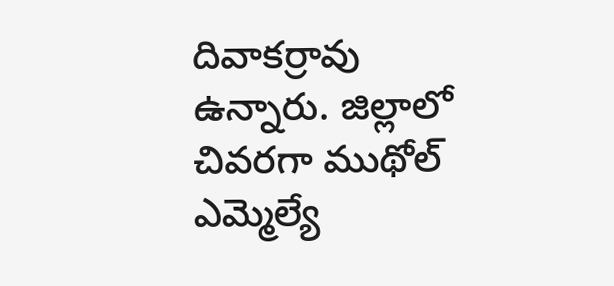దివాకర్రావు ఉన్నారు. జిల్లాలో చివరగా ముథోల్ ఎమ్మెల్యే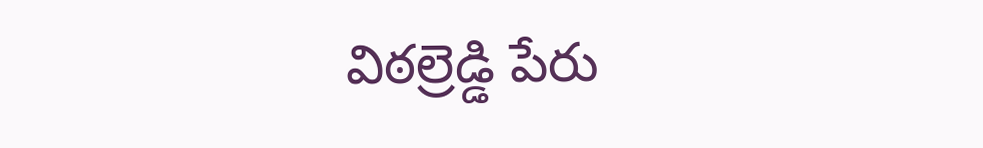విఠల్రెడ్డి పేరు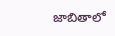జాబితాలో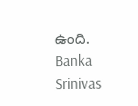ఉంది.
Banka Srinivas